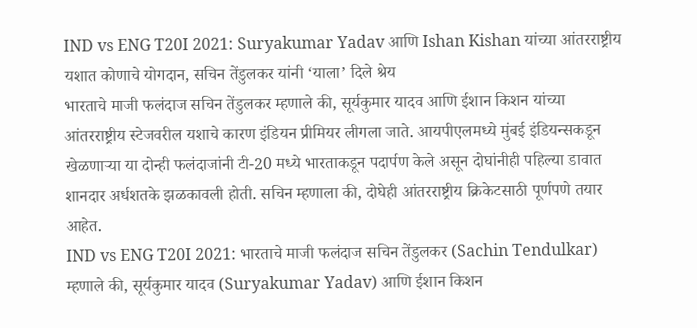IND vs ENG T20I 2021: Suryakumar Yadav आणि Ishan Kishan यांच्या आंतरराष्ट्रीय यशात कोणाचे योगदान, सचिन तेंडुलकर यांनी ‘याला’ दिले श्रेय
भारताचे माजी फलंदाज सचिन तेंडुलकर म्हणाले की, सूर्यकुमार यादव आणि ईशान किशन यांच्या आंतरराष्ट्रीय स्टेजवरील यशाचे कारण इंडियन प्रीमियर लीगला जाते. आयपीएलमध्ये मुंबई इंडियन्सकडून खेळणाऱ्या या दोन्ही फलंदाजांनी टी-20 मध्ये भारताकडून पदार्पण केले असून दोघांनीही पहिल्या डावात शानदार अर्धशतके झळकावली होती. सचिन म्हणाला की, दोघेही आंतरराष्ट्रीय क्रिकेटसाठी पूर्णपणे तयार आहेत.
IND vs ENG T20I 2021: भारताचे माजी फलंदाज सचिन तेंडुलकर (Sachin Tendulkar) म्हणाले की, सूर्यकुमार यादव (Suryakumar Yadav) आणि ईशान किशन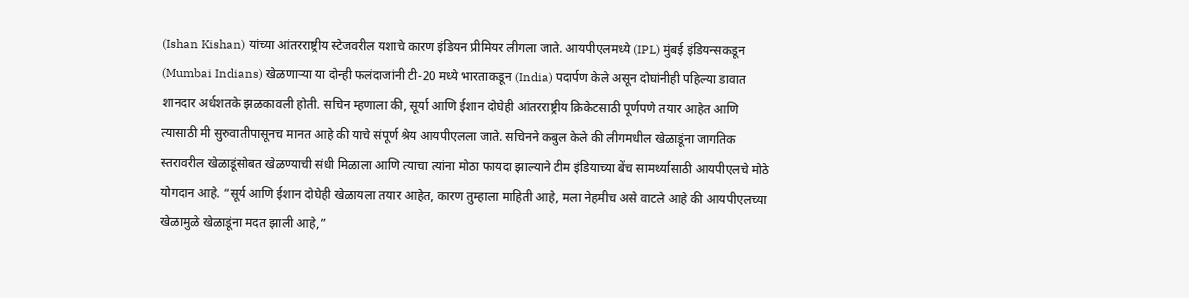(Ishan Kishan) यांच्या आंतरराष्ट्रीय स्टेजवरील यशाचे कारण इंडियन प्रीमियर लीगला जाते. आयपीएलमध्ये (IPL) मुंबई इंडियन्सकडून (Mumbai Indians) खेळणाऱ्या या दोन्ही फलंदाजांनी टी-20 मध्ये भारताकडून (India) पदार्पण केले असून दोघांनीही पहिल्या डावात शानदार अर्धशतके झळकावली होती. सचिन म्हणाला की, सूर्या आणि ईशान दोघेही आंतरराष्ट्रीय क्रिकेटसाठी पूर्णपणे तयार आहेत आणि त्यासाठी मी सुरुवातीपासूनच मानत आहे की याचे संपूर्ण श्रेय आयपीएलला जाते. सचिनने कबुल केले की लीगमधील खेळाडूंना जागतिक स्तरावरील खेळाडूंसोबत खेळण्याची संधी मिळाला आणि त्याचा त्यांना मोठा फायदा झाल्याने टीम इंडियाच्या बेंच सामर्थ्यासाठी आयपीएलचे मोठे योगदान आहे. “सूर्य आणि ईशान दोघेही खेळायला तयार आहेत, कारण तुम्हाला माहिती आहे, मला नेहमीच असे वाटले आहे की आयपीएलच्या खेळामुळे खेळाडूंना मदत झाली आहे,”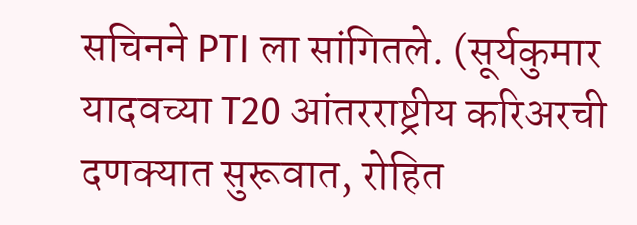सचिनने PTI ला सांगितले. (सूर्यकुमार यादवच्या T20 आंतरराष्ट्रीय करिअरची दणक्यात सुरूवात, रोहित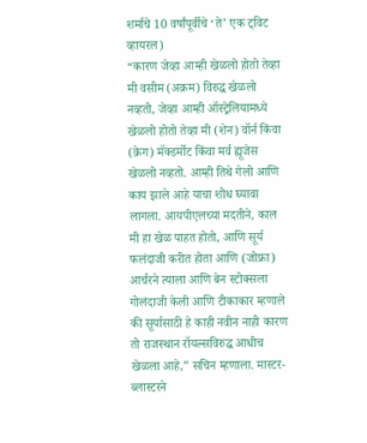शर्माचे 10 वर्षांपूर्वीचे ‘ते’ एक ट्विट व्हायरल)
“कारण जेव्हा आम्ही खेळलो होतो तेव्हा मी वसीम (अक्रम) विरुद्ध खेळलो नव्हतो, जेव्हा आम्ही ऑस्ट्रेलियामध्ये खेळलो होतो तेव्हा मी (शेन) वॉर्न किंवा (क्रेग) मॅक्डर्मोट किंवा मर्व ह्यूजेस खेळलो नव्हतो. आम्ही तिथे गेलो आणि काय झाले आहे याचा शोध घ्यावा लागला. आयपीएलच्या मदतीने, काल मी हा खेळ पाहत होतो, आणि सूर्य फलंदाजी करीत होता आणि (जोफ्रा) आर्चरने त्याला आणि बेन स्टोक्सला गोलंदाजी केली आणि टीकाकार म्हणाले की सूर्यासाठी हे काही नवीन नाही कारण तो राजस्थान रॉयल्सविरुद्ध आधीच खेळला आहे,” सचिन म्हणाला. मास्टर-ब्लास्टरने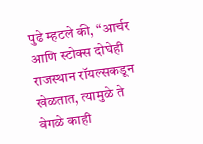पुढे म्हटले की, “आर्चर आणि स्टोक्स दोघेही राजस्थान रॉयल्सकडून खेळतात, त्यामुळे ते वेगळे काही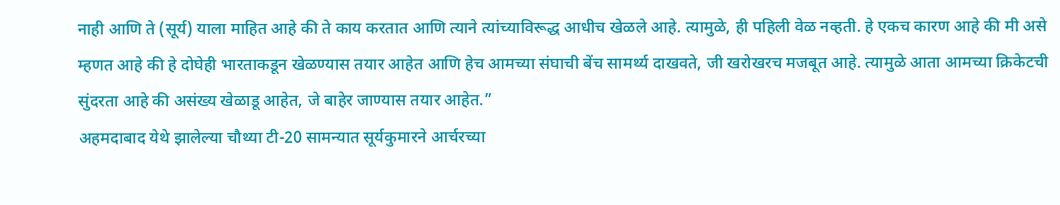नाही आणि ते (सूर्य) याला माहित आहे की ते काय करतात आणि त्याने त्यांच्याविरूद्ध आधीच खेळले आहे. त्यामुळे, ही पहिली वेळ नव्हती. हे एकच कारण आहे की मी असे म्हणत आहे की हे दोघेही भारताकडून खेळण्यास तयार आहेत आणि हेच आमच्या संघाची बेंच सामर्थ्य दाखवते, जी खरोखरच मजबूत आहे. त्यामुळे आता आमच्या क्रिकेटची सुंदरता आहे की असंख्य खेळाडू आहेत, जे बाहेर जाण्यास तयार आहेत.”
अहमदाबाद येथे झालेल्या चौथ्या टी-20 सामन्यात सूर्यकुमारने आर्चरच्या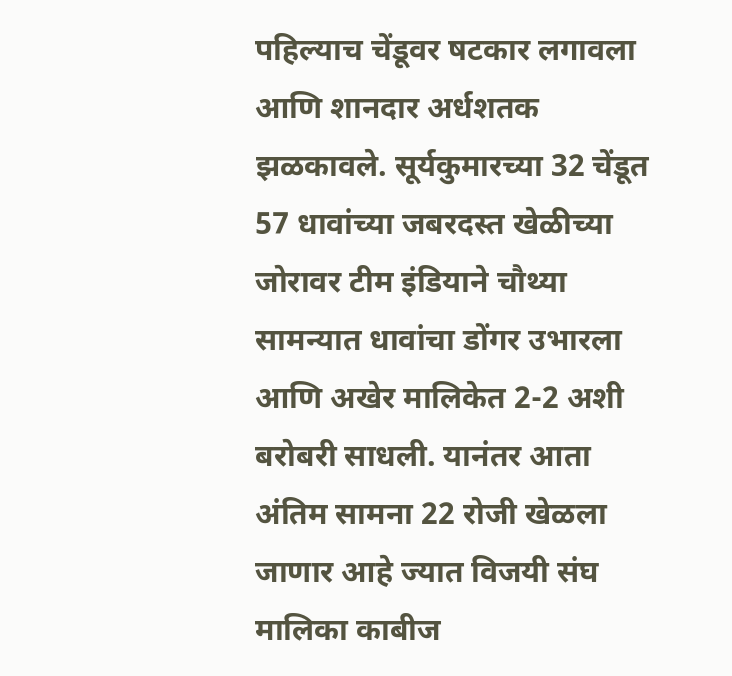पहिल्याच चेंडूवर षटकार लगावला आणि शानदार अर्धशतक झळकावले. सूर्यकुमारच्या 32 चेंडूत 57 धावांच्या जबरदस्त खेळीच्या जोरावर टीम इंडियाने चौथ्या सामन्यात धावांचा डोंगर उभारला आणि अखेर मालिकेत 2-2 अशी बरोबरी साधली. यानंतर आता अंतिम सामना 22 रोजी खेळला जाणार आहे ज्यात विजयी संघ मालिका काबीज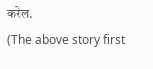करेल.
(The above story first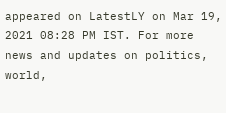appeared on LatestLY on Mar 19, 2021 08:28 PM IST. For more news and updates on politics, world,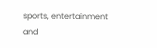sports, entertainment and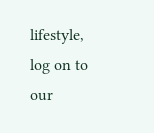lifestyle, log on to our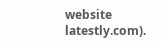website latestly.com).